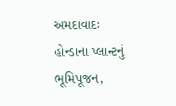અમદાવાદઃ હોન્ડાના પ્લાન્ટનું ભૂમિપૂજન,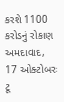કરશે 1100 કરોડનું રોકાણ
અમદાવાદ, 17 ઓક્ટોબરઃ ટૂ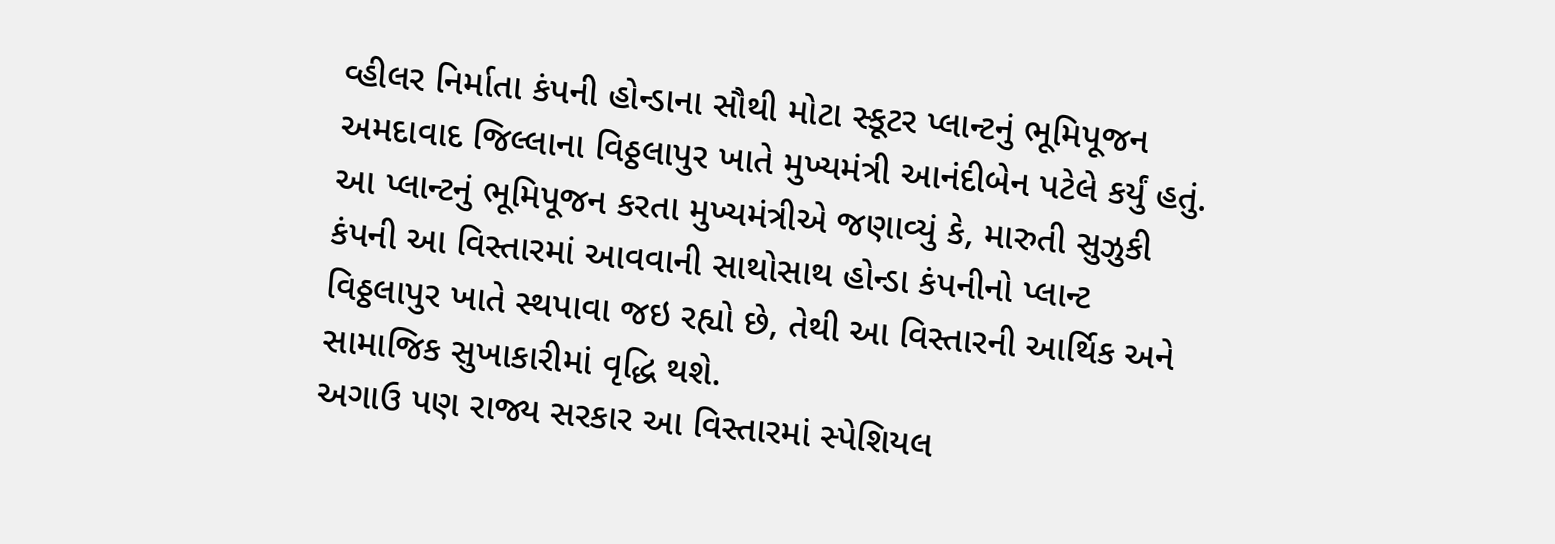વ્હીલર નિર્માતા કંપની હોન્ડાના સૌથી મોટા સ્કૂટર પ્લાન્ટનું ભૂમિપૂજન અમદાવાદ જિલ્લાના વિઠ્ઠલાપુર ખાતે મુખ્યમંત્રી આનંદીબેન પટેલે કર્યું હતું. આ પ્લાન્ટનું ભૂમિપૂજન કરતા મુખ્યમંત્રીએ જણાવ્યું કે, મારુતી સુઝુકી કંપની આ વિસ્તારમાં આવવાની સાથોસાથ હોન્ડા કંપનીનો પ્લાન્ટ વિઠ્ઠલાપુર ખાતે સ્થપાવા જઇ રહ્યો છે, તેથી આ વિસ્તારની આર્થિક અને સામાજિક સુખાકારીમાં વૃદ્ધિ થશે.
અગાઉ પણ રાજ્ય સરકાર આ વિસ્તારમાં સ્પેશિયલ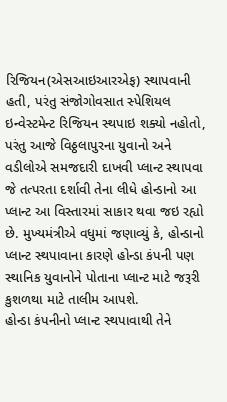રિજિયન(એસઆઇઆરએફ) સ્થાપવાની હતી, પરંતુ સંજોગોવસાત સ્પેશિયલ ઇન્વેસ્ટમેન્ટ રિજિયન સ્થપાઇ શક્યો નહોતો, પરંતુ આજે વિઠ્ઠલાપુરના યુવાનો અને વડીલોએ સમજદારી દાખવી પ્લાન્ટ સ્થાપવા જે તત્પરતા દર્શાવી તેના લીધે હોન્ડાનો આ પ્લાન્ટ આ વિસ્તારમાં સાકાર થવા જઇ રહ્યો છે. મુખ્યમંત્રીએ વધુમાં જણાવ્યું કે, હોન્ડાનો પ્લાન્ટ સ્થપાવાના કારણે હોન્ડા કંપની પણ સ્થાનિક યુવાનોને પોતાના પ્લાન્ટ માટે જરૂરી કુશળથા માટે તાલીમ આપશે.
હોન્ડા કંપનીનો પ્લાન્ટ સ્થપાવાથી તેને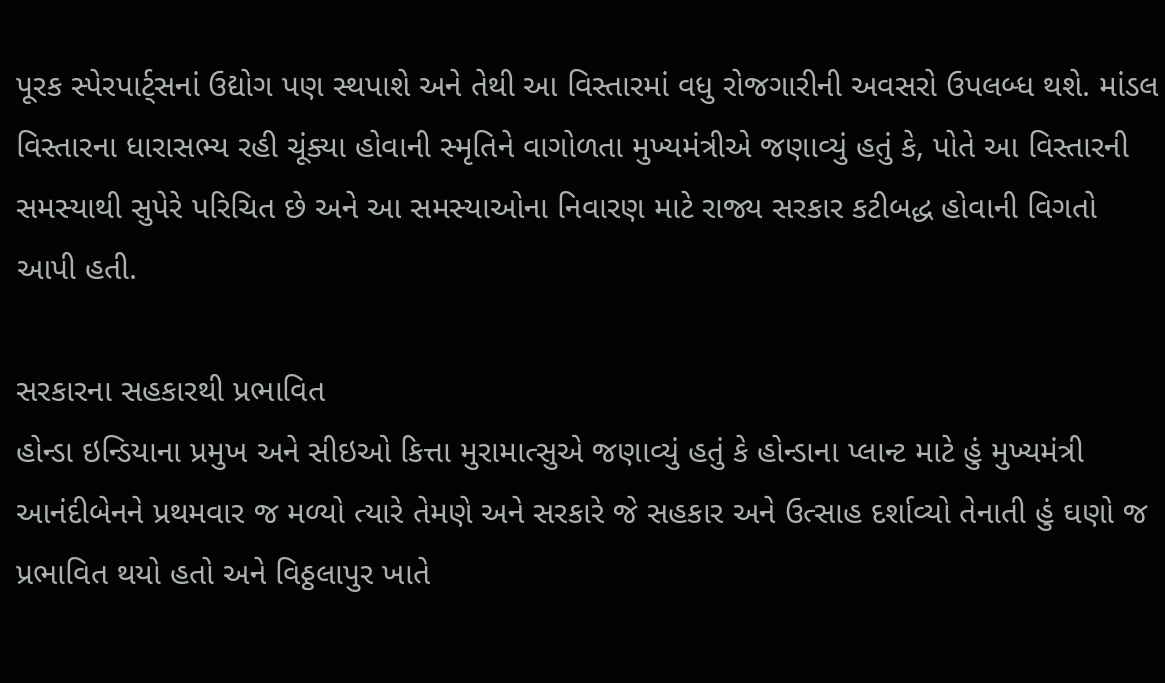પૂરક સ્પેરપાર્ટ્સનાં ઉદ્યોગ પણ સ્થપાશે અને તેથી આ વિસ્તારમાં વધુ રોજગારીની અવસરો ઉપલબ્ધ થશે. માંડલ વિસ્તારના ધારાસભ્ય રહી ચૂંક્યા હોવાની સ્મૃતિને વાગોળતા મુખ્યમંત્રીએ જણાવ્યું હતું કે, પોતે આ વિસ્તારની સમસ્યાથી સુપેરે પરિચિત છે અને આ સમસ્યાઓના નિવારણ માટે રાજ્ય સરકાર કટીબદ્ધ હોવાની વિગતો આપી હતી.

સરકારના સહકારથી પ્રભાવિત
હોન્ડા ઇન્ડિયાના પ્રમુખ અને સીઇઓ કિત્તા મુરામાત્સુએ જણાવ્યું હતું કે હોન્ડાના પ્લાન્ટ માટે હું મુખ્યમંત્રી આનંદીબેનને પ્રથમવાર જ મળ્યો ત્યારે તેમણે અને સરકારે જે સહકાર અને ઉત્સાહ દર્શાવ્યો તેનાતી હું ઘણો જ પ્રભાવિત થયો હતો અને વિઠ્ઠલાપુર ખાતે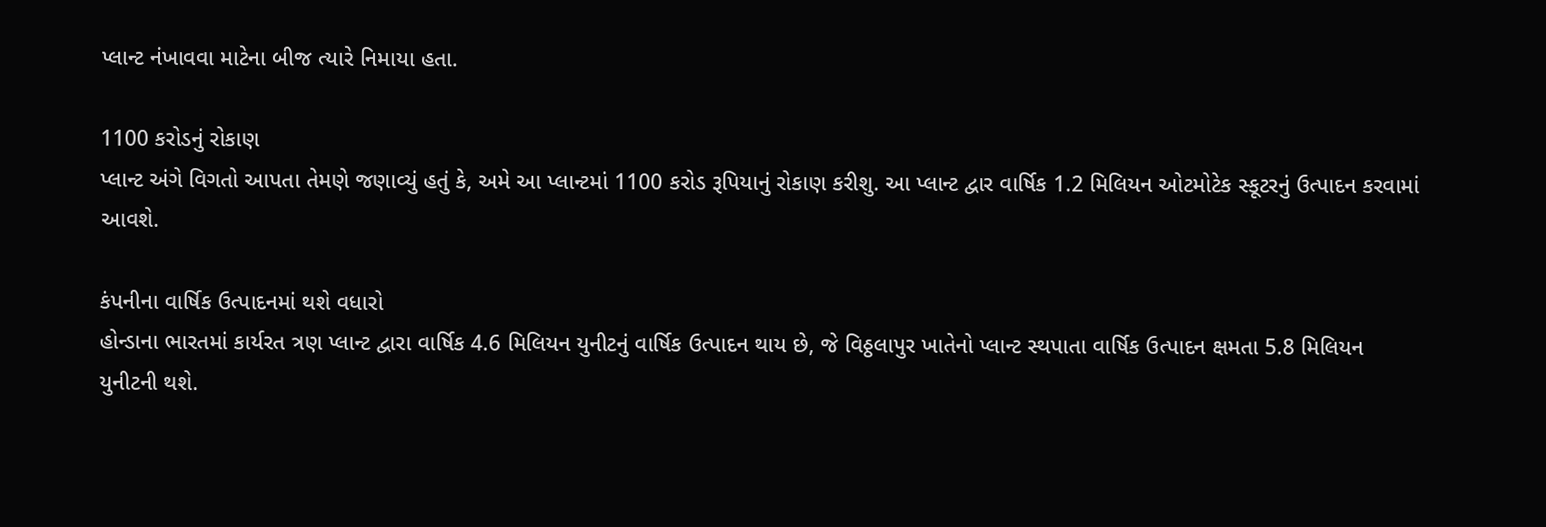પ્લાન્ટ નંખાવવા માટેના બીજ ત્યારે નિમાયા હતા.

1100 કરોડનું રોકાણ
પ્લાન્ટ અંગે વિગતો આપતા તેમણે જણાવ્યું હતું કે, અમે આ પ્લાન્ટમાં 1100 કરોડ રૂપિયાનું રોકાણ કરીશુ. આ પ્લાન્ટ દ્વાર વાર્ષિક 1.2 મિલિયન ઓટમોટેક સ્કૂટરનું ઉત્પાદન કરવામાં આવશે.

કંપનીના વાર્ષિક ઉત્પાદનમાં થશે વધારો
હોન્ડાના ભારતમાં કાર્યરત ત્રણ પ્લાન્ટ દ્વારા વાર્ષિક 4.6 મિલિયન યુનીટનું વાર્ષિક ઉત્પાદન થાય છે, જે વિઠ્ઠલાપુર ખાતેનો પ્લાન્ટ સ્થપાતા વાર્ષિક ઉત્પાદન ક્ષમતા 5.8 મિલિયન યુનીટની થશે.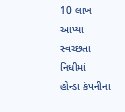10 લાખ આપ્યા સ્વચ્છતા નિધીમાં
હોન્ડા કંપનીના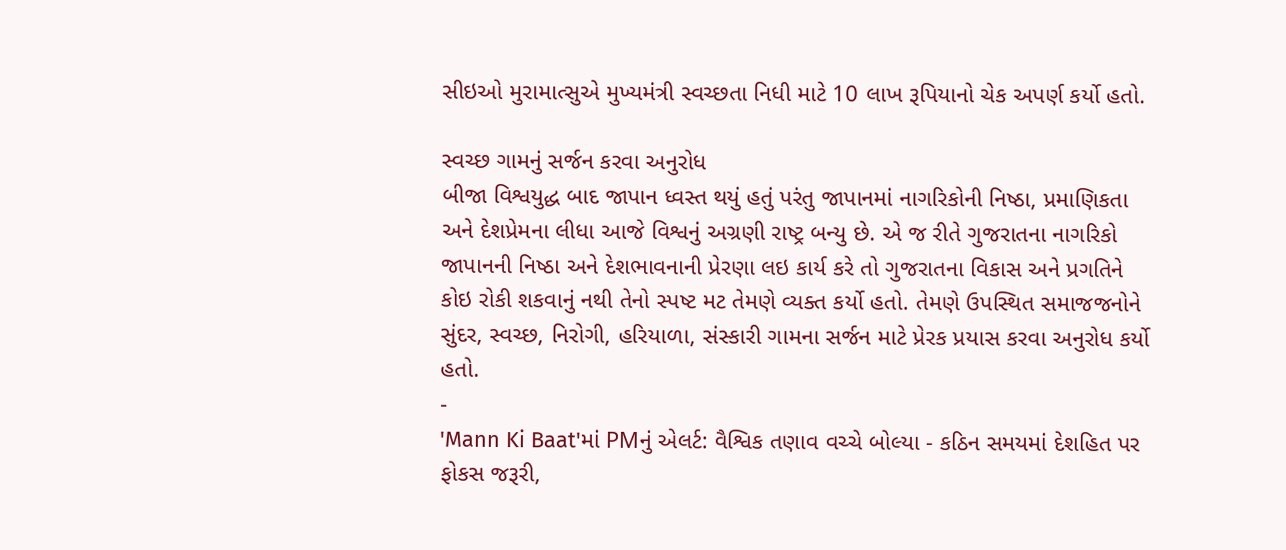સીઇઓ મુરામાત્સુએ મુખ્યમંત્રી સ્વચ્છતા નિધી માટે 10 લાખ રૂપિયાનો ચેક અપર્ણ કર્યો હતો.

સ્વચ્છ ગામનું સર્જન કરવા અનુરોધ
બીજા વિશ્વયુદ્ધ બાદ જાપાન ધ્વસ્ત થયું હતું પરંતુ જાપાનમાં નાગરિકોની નિષ્ઠા, પ્રમાણિકતા અને દેશપ્રેમના લીધા આજે વિશ્વનું અગ્રણી રાષ્ટ્ર બન્યુ છે. એ જ રીતે ગુજરાતના નાગરિકો જાપાનની નિષ્ઠા અને દેશભાવનાની પ્રેરણા લઇ કાર્ય કરે તો ગુજરાતના વિકાસ અને પ્રગતિને કોઇ રોકી શકવાનું નથી તેનો સ્પષ્ટ મટ તેમણે વ્યક્ત કર્યો હતો. તેમણે ઉપસ્થિત સમાજજનોને સુંદર, સ્વચ્છ, નિરોગી, હરિયાળા, સંસ્કારી ગામના સર્જન માટે પ્રેરક પ્રયાસ કરવા અનુરોધ કર્યો હતો.
-
'Mann Ki Baat'માં PMનું એલર્ટ: વૈશ્વિક તણાવ વચ્ચે બોલ્યા - કઠિન સમયમાં દેશહિત પર ફોકસ જરૂરી,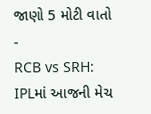જાણો 5 મોટી વાતો -
RCB vs SRH: IPLમાં આજની મેચ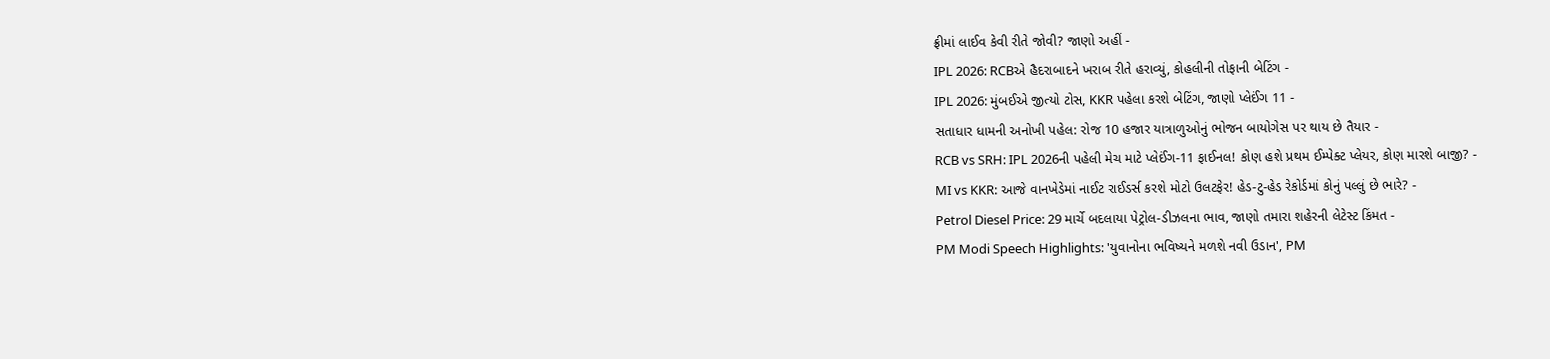ફ્રીમાં લાઈવ કેવી રીતે જોવી? જાણો અહીં -
IPL 2026: RCBએ હૈદરાબાદને ખરાબ રીતે હરાવ્યું, કોહલીની તોફાની બેટિંગ -
IPL 2026: મુંબઈએ જીત્યો ટોસ, KKR પહેલા કરશે બેટિંગ, જાણો પ્લેઈંગ 11 -
સતાધાર ધામની અનોખી પહેલ: રોજ 10 હજાર યાત્રાળુઓનું ભોજન બાયોગેસ પર થાય છે તૈયાર -
RCB vs SRH: IPL 2026ની પહેલી મેચ માટે પ્લેઈંગ-11 ફાઈનલ! કોણ હશે પ્રથમ ઈમ્પેક્ટ પ્લેયર, કોણ મારશે બાજી? -
MI vs KKR: આજે વાનખેડેમાં નાઈટ રાઈડર્સ કરશે મોટો ઉલટફેર! હેડ-ટુ-હેડ રેકોર્ડમાં કોનું પલ્લું છે ભારે? -
Petrol Diesel Price: 29 માર્ચે બદલાયા પેટ્રોલ-ડીઝલના ભાવ, જાણો તમારા શહેરની લેટેસ્ટ કિંમત -
PM Modi Speech Highlights: 'યુવાનોના ભવિષ્યને મળશે નવી ઉડાન', PM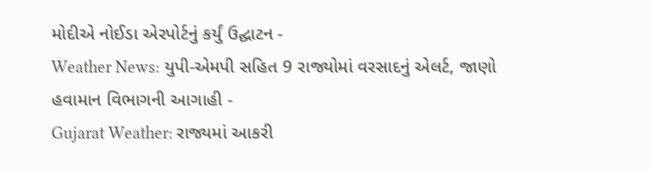મોદીએ નોઈડા એરપોર્ટનું કર્યું ઉદ્ઘાટન -
Weather News: યુપી-એમપી સહિત 9 રાજ્યોમાં વરસાદનું એલર્ટ, જાણો હવામાન વિભાગની આગાહી -
Gujarat Weather: રાજ્યમાં આકરી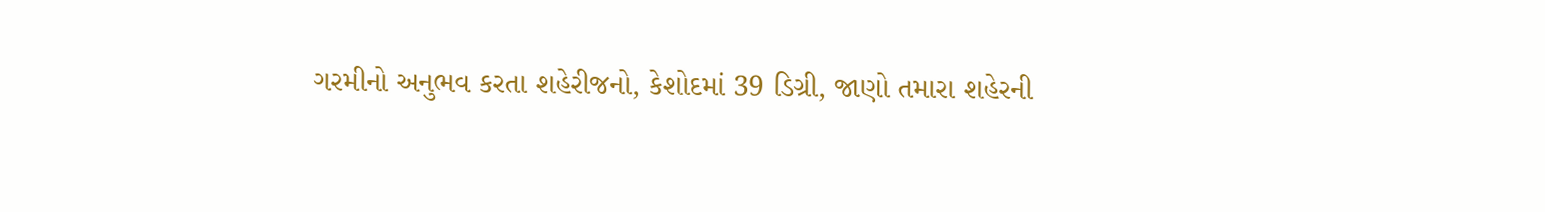ગરમીનો અનુભવ કરતા શહેરીજનો, કેશોદમાં 39 ડિગ્રી, જાણો તમારા શહેરની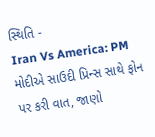સ્થિતિ -
Iran Vs America: PM મોદીએ સાઉદી પ્રિન્સ સાથે ફોન પર કરી વાત, જાણો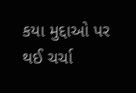કયા મુદ્દાઓ પર થઈ ચર્ચા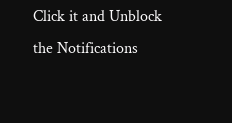Click it and Unblock the Notifications